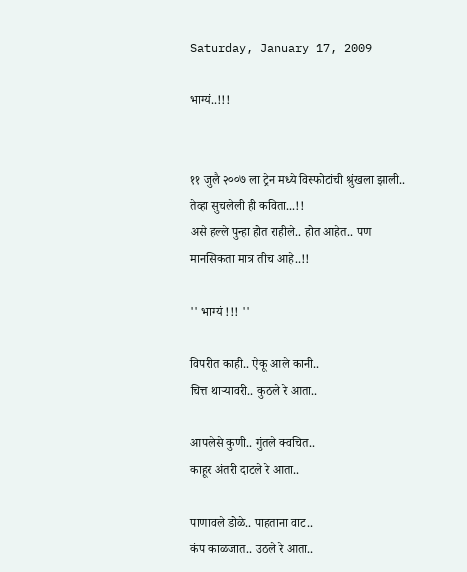Saturday, January 17, 2009

भाग्यं..!!!


११ जुलै २००७ ला ट्रेन मध्ये विस्फोटांची श्रुंखला झाली.. तेव्हा सुचलेली ही कविता...!!
असे हल्ले पुन्हा होत राहीले.. होत आहेत.. पण मानसिकता मात्र तीच आहे..!!

'' भाग्यं !!! ''

विपरीत काही.. ऐकू आले कानी..
चित्त थार्‍यावरी.. कुठले रे आता..

आपलेसे कुणी.. गुंतले क्वचित..
काहूर अंतरी दाटले रे आता..

पाणावले डोळे.. पाहताना वाट..
कंप काळजात.. उठले रे आता..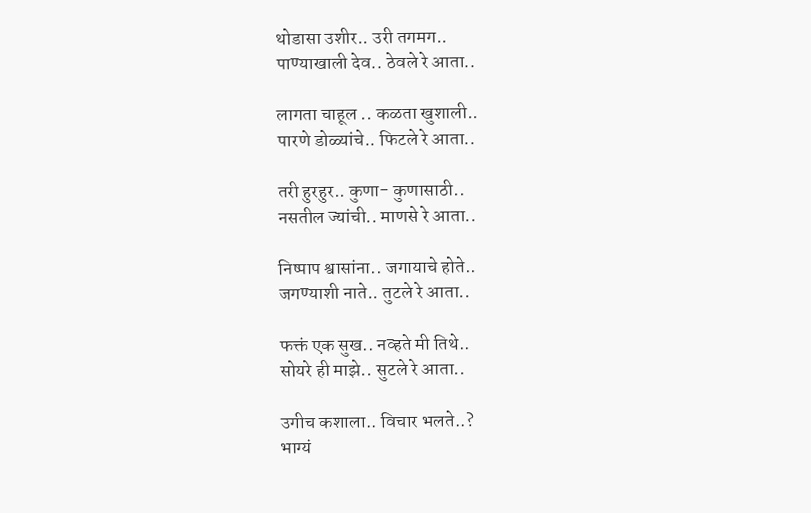थोडासा उशीर.. उरी तगमग..
पाण्याखाली देव.. ठेवले रे आता..

लागता चाहूल .. कळता खुशाली..
पारणे डोळ्यांचे.. फिटले रे आता..

तरी हुरहुर.. कुणा- कुणासाठी..
नसतील ज्यांची.. माणसे रे आता..

निष्पाप श्वासांना.. जगायाचे होते..
जगण्याशी नाते.. तुटले रे आता..

फक्तं एक सुख.. नव्हते मी तिथे..
सोयरे ही माझे.. सुटले रे आता..

उगीच कशाला.. विचार भलते..?
भाग्यं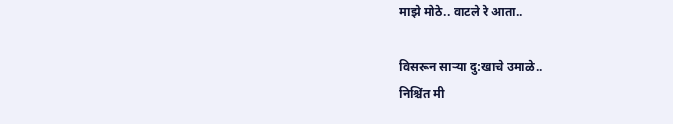माझे मोठे.. वाटले रे आता..

विसरून सार्‍या दु:खाचे उमाळे..
निश्चिंत मी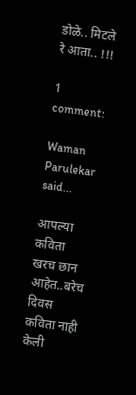डोळे.. मिटले रे आता.. !!!

1 comment:

Waman Parulekar said...

आपल्या कविता खरच छान आहेत..बरेच दिवस कविता नाही केली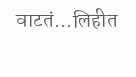वाटतं...लिहीत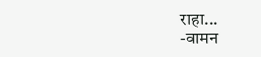राहा...
-वामन